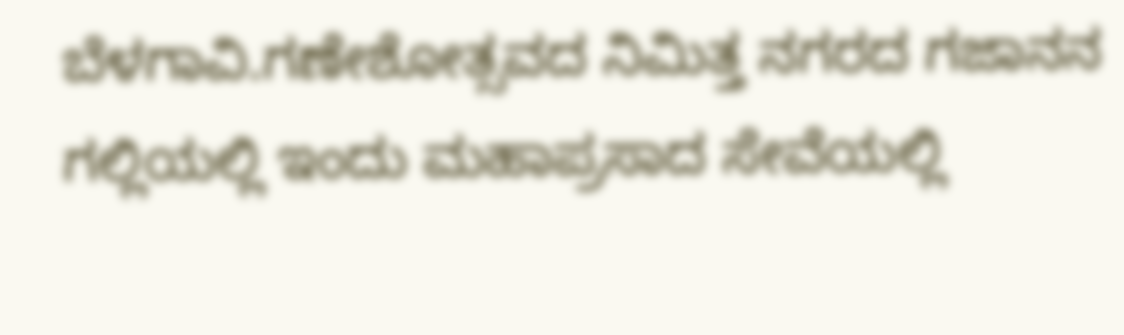ಬೆಳಗಾವಿ.ಗಣೇಶೋತ್ಸವದ ನಿಮಿತ್ತ ನಗರದ ಗಜಾನನ ಗಲ್ಲಿಯಲ್ಲಿ ಇಂದು ಮಹಾಪ್ರಸಾದ ಸೇವೆಯಲ್ಲಿ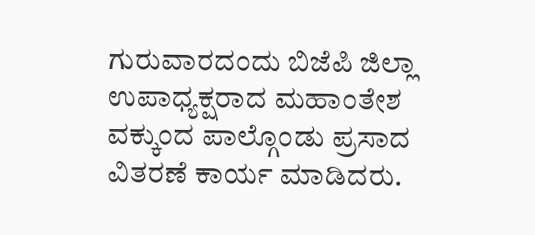ಗುರುವಾರದಂದು ಬಿಜೆಪಿ ಜಿಲ್ಲಾ ಉಪಾಧ್ಯಕ್ಷರಾದ ಮಹಾಂತೇಶ ವಕ್ಕುಂದ ಪಾಲ್ಗೊಂಡು ಪ್ರಸಾದ ವಿತರಣೆ ಕಾರ್ಯ ಮಾಡಿದರು.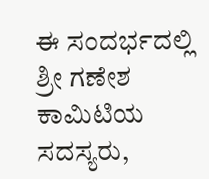ಈ ಸಂದರ್ಭದಲ್ಲಿ ಶ್ರೀ ಗಣೇಶ ಕಾಮಿಟಿಯ ಸದಸ್ಯರು,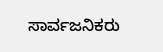ಸಾರ್ವಜನಿಕರು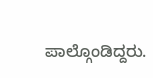ಪಾಲ್ಗೊಂಡಿದ್ದರು.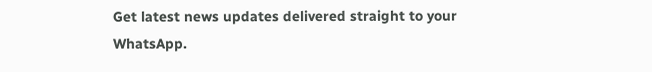Get latest news updates delivered straight to your WhatsApp.